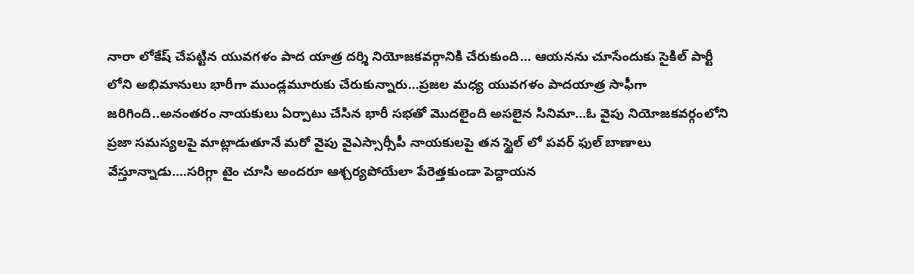నారా లోకేష్ చేపట్టిన యువగళం పాద యాత్ర దర్శి నియోజకవర్గానికి చేరుకుంది… ఆయనను చూసేందుకు సైకిల్ పార్టీ లోని అభిమానులు భారీగా ముండ్లమూరుకు చేరుకున్నారు…ప్రజల మధ్య యువగళం పాదయాత్ర సాఫీగా జరిగింది..అనంతరం నాయకులు ఏర్పాటు చేసిన భారీ సభతో మొదలైంది అసలైన సినిమా…ఓ వైపు నియోజకవర్గంలోని ప్రజా సమస్యలపై మాట్లాడుతూనే మరో వైపు వైఎస్సార్సీపీ నాయకులపై తన స్టైల్ లో పవర్ ఫుల్ బాణాలు వేస్తూన్నాడు….సరిగ్గా టైం చూసి అందరూ ఆశ్చర్యపోయేలా పేరెత్తకుండా పెద్దాయన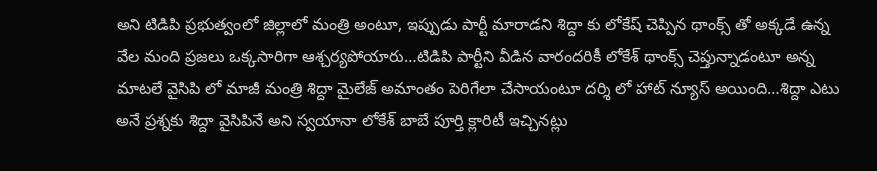అని టిడిపి ప్రభుత్వంలో జిల్లాలో మంత్రి అంటూ, ఇప్పుడు పార్టీ మారాడని శిద్దా కు లోకేష్ చెప్పిన థాంక్స్ తో అక్కడే ఉన్న వేల మంది ప్రజలు ఒక్కసారిగా ఆశ్చర్యపోయారు…టిడిపి పార్టీని వీడిన వారందరికీ లోకేశ్ థాంక్స్ చెప్తున్నాడంటూ అన్న మాటలే వైసిపి లో మాజీ మంత్రి శిద్దా మైలేజ్ అమాంతం పెరిగేలా చేసాయంటూ దర్శి లో హాట్ న్యూస్ అయింది…శిద్దా ఎటు అనే ప్రశ్నకు శిద్దా వైసిపినే అని స్వయానా లోకేశ్ బాబే పూర్తి క్లారిటీ ఇచ్చినట్లు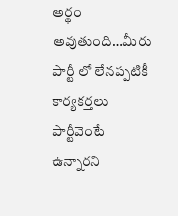అర్థం అవుతుంది…మీరు పార్టీ లో లేనప్పటికీ కార్యకర్తలు పార్టీవెంటే ఉన్నారని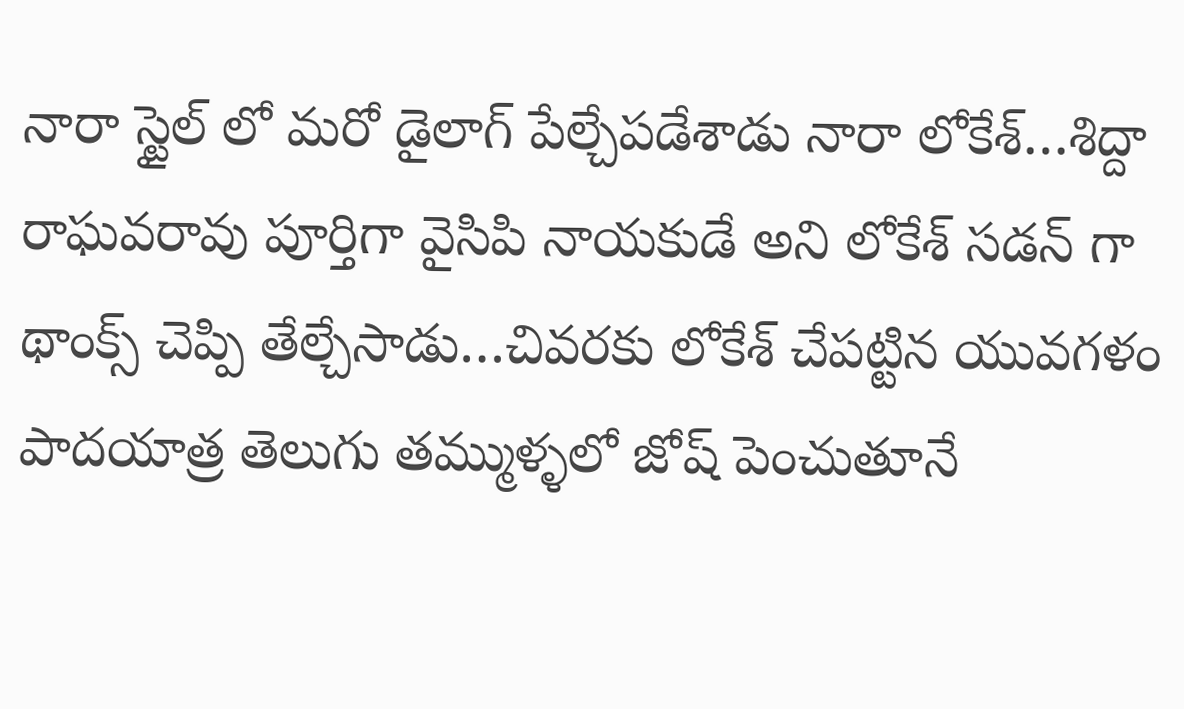నారా స్టైల్ లో మరో డైలాగ్ పేల్చేపడేశాడు నారా లోకేశ్…శిద్దా రాఘవరావు పూర్తిగా వైసిపి నాయకుడే అని లోకేశ్ సడన్ గా థాంక్స్ చెప్పి తేల్చేసాడు…చివరకు లోకేశ్ చేపట్టిన యువగళం పాదయాత్ర తెలుగు తమ్ముళ్ళలో జోష్ పెంచుతూనే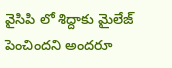వైసిపి లో శిద్దాకు మైలేజ్ పెంచిందని అందరూ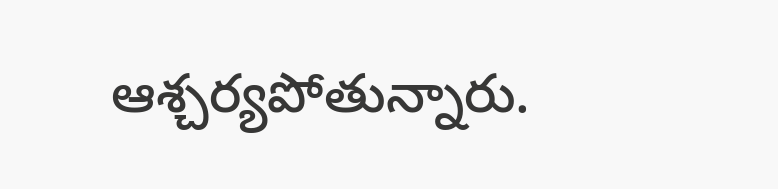ఆశ్చర్యపోతున్నారు.